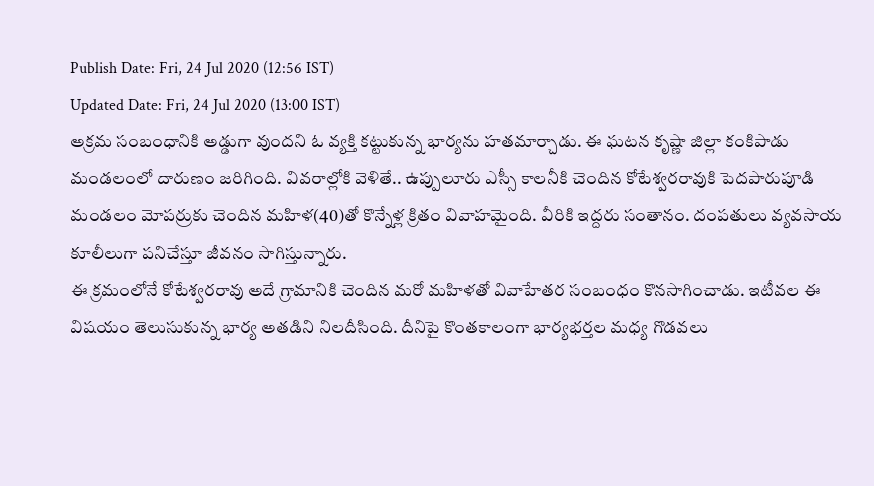Publish Date: Fri, 24 Jul 2020 (12:56 IST)
Updated Date: Fri, 24 Jul 2020 (13:00 IST)
అక్రమ సంబంధానికి అడ్డుగా వుందని ఓ వ్యక్తి కట్టుకున్న భార్యను హతమార్చాడు. ఈ ఘటన కృష్ణా జిల్లా కంకిపాడు మండలంలో దారుణం జరిగింది. వివరాల్లోకి వెళితే.. ఉప్పులూరు ఎస్సీ కాలనీకి చెందిన కోటేశ్వరరావుకి పెదపారుపూడి మండలం మోపర్రుకు చెందిన మహిళ(40)తో కొన్నేళ్ల క్రితం వివాహమైంది. వీరికి ఇద్దరు సంతానం. దంపతులు వ్యవసాయ కూలీలుగా పనిచేస్తూ జీవనం సాగిస్తున్నారు.
ఈ క్రమంలోనే కోటేశ్వరరావు అదే గ్రామానికి చెందిన మరో మహిళతో వివాహేతర సంబంధం కొనసాగించాడు. ఇటీవల ఈ విషయం తెలుసుకున్న భార్య అతడిని నిలదీసింది. దీనిపై కొంతకాలంగా భార్యభర్తల మధ్య గొడవలు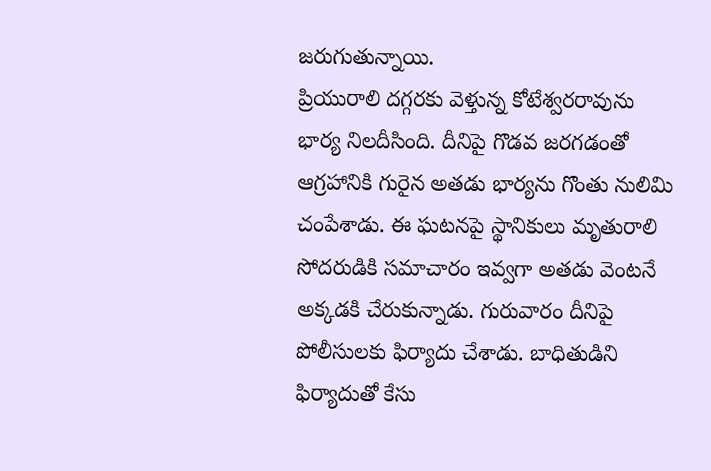జరుగుతున్నాయి.
ప్రియురాలి దగ్గరకు వెళ్తున్న కోటేశ్వరరావును భార్య నిలదీసింది. దీనిపై గొడవ జరగడంతో ఆగ్రహానికి గురైన అతడు భార్యను గొంతు నులిమి చంపేశాడు. ఈ ఘటనపై స్థానికులు మృతురాలి సోదరుడికి సమాచారం ఇవ్వగా అతడు వెంటనే అక్కడకి చేరుకున్నాడు. గురువారం దీనిపై పోలీసులకు ఫిర్యాదు చేశాడు. బాధితుడిని ఫిర్యాదుతో కేసు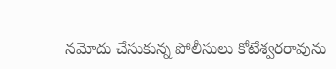నమోదు చేసుకున్న పోలీసులు కోటేశ్వరరావును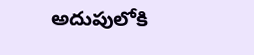అదుపులోకి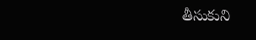తీసుకుని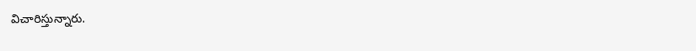విచారిస్తున్నారు.